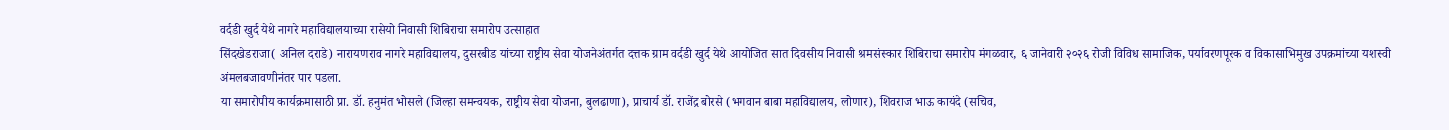वर्दडी खुर्द येथे नागरे महाविद्यालयाच्या रासेयो निवासी शिबिराचा समारोप उत्साहात
सिंदखेडराजा( अनिल दराडे) नारायणराव नागरे महाविद्यालय, दुसरबीड यांच्या राष्ट्रीय सेवा योजनेअंतर्गत दत्तक ग्राम वर्दडी खुर्द येथे आयोजित सात दिवसीय निवासी श्रमसंस्कार शिबिराचा समारोप मंगळवार, ६ जानेवारी २०२६ रोजी विविध सामाजिक, पर्यावरणपूरक व विकासाभिमुख उपक्रमांच्या यशस्वी अंमलबजावणीनंतर पार पडला.
या समारोपीय कार्यक्रमासाठी प्रा. डॉ. हनुमंत भोसले (जिल्हा समन्वयक, राष्ट्रीय सेवा योजना, बुलढाणा), प्राचार्य डॉ. राजेंद्र बोरसे (भगवान बाबा महाविद्यालय, लोणार), शिवराज भाऊ कायंदे (सचिव,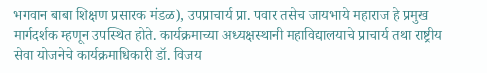भगवान बाबा शिक्षण प्रसारक मंडळ), उपप्राचार्य प्रा. पवार तसेच जायभाये महाराज हे प्रमुख मार्गदर्शक म्हणून उपस्थित होते. कार्यक्रमाच्या अध्यक्षस्थानी महाविद्यालयाचे प्राचार्य तथा राष्ट्रीय सेवा योजनेचे कार्यक्रमाधिकारी डॉ. विजय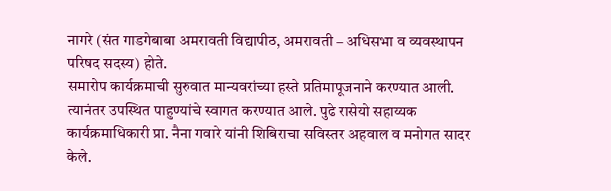नागरे (संत गाडगेबाबा अमरावती विद्यापीठ, अमरावती – अधिसभा व व्यवस्थापन परिषद सदस्य) होते.
समारोप कार्यक्रमाची सुरुवात मान्यवरांच्या हस्ते प्रतिमापूजनाने करण्यात आली. त्यानंतर उपस्थित पाहुण्यांचे स्वागत करण्यात आले. पुढे रासेयो सहाय्यक कार्यक्रमाधिकारी प्रा. नैना गवारे यांनी शिबिराचा सविस्तर अहवाल व मनोगत सादर केले.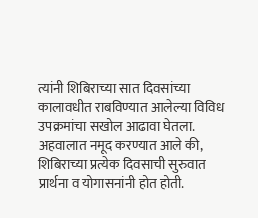त्यांनी शिबिराच्या सात दिवसांच्या कालावधीत राबविण्यात आलेल्या विविध उपक्रमांचा सखोल आढावा घेतला.
अहवालात नमूद करण्यात आले की, शिबिराच्या प्रत्येक दिवसाची सुरुवात प्रार्थना व योगासनांनी होत होती.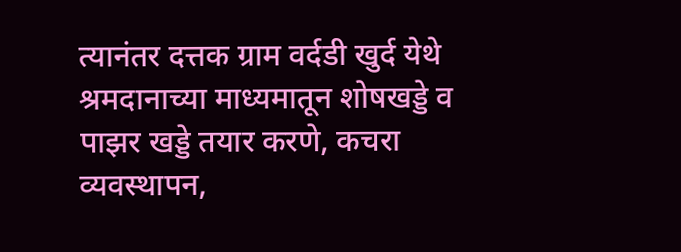त्यानंतर दत्तक ग्राम वर्दडी खुर्द येथे श्रमदानाच्या माध्यमातून शोषखड्डे व पाझर खड्डे तयार करणे, कचरा व्यवस्थापन,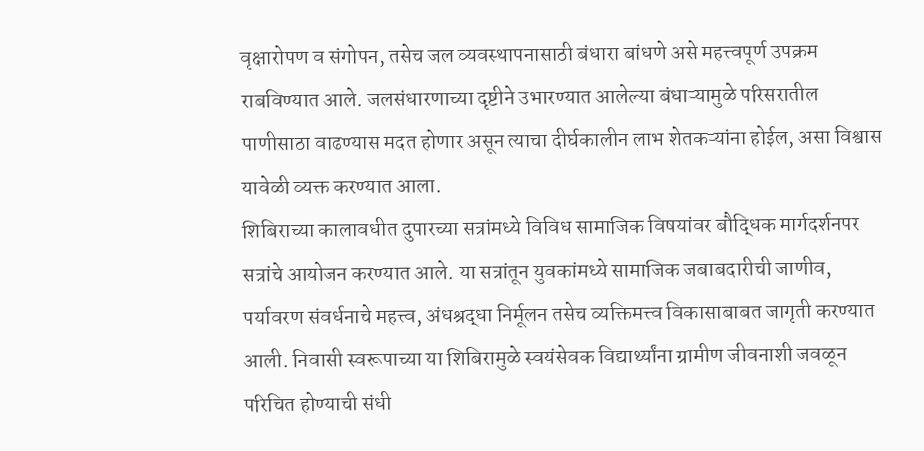वृक्षारोपण व संगोपन, तसेच जल व्यवस्थापनासाठी बंधारा बांधणे असे महत्त्वपूर्ण उपक्रम राबविण्यात आले. जलसंधारणाच्या दृष्टीने उभारण्यात आलेल्या बंधाऱ्यामुळे परिसरातील पाणीसाठा वाढण्यास मदत होणार असून त्याचा दीर्घकालीन लाभ शेतकऱ्यांना होईल, असा विश्वास यावेळी व्यक्त करण्यात आला.
शिबिराच्या कालावधीत दुपारच्या सत्रांमध्ये विविध सामाजिक विषयांवर बौद्धिक मार्गदर्शनपर सत्रांचे आयोजन करण्यात आले. या सत्रांतून युवकांमध्ये सामाजिक जबाबदारीची जाणीव, पर्यावरण संवर्धनाचे महत्त्व, अंधश्रद्धा निर्मूलन तसेच व्यक्तिमत्त्व विकासाबाबत जागृती करण्यात आली. निवासी स्वरूपाच्या या शिबिरामुळे स्वयंसेवक विद्यार्थ्यांना ग्रामीण जीवनाशी जवळून परिचित होण्याची संधी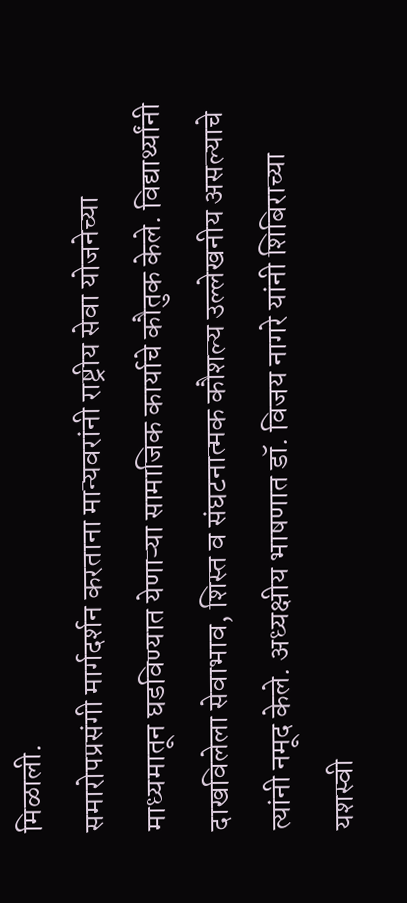मिळाली.
समारोपप्रसंगी मार्गदर्शन करताना मान्यवरांनी राष्ट्रीय सेवा योजनेच्या माध्यमातून घडविण्यात येणाऱ्या सामाजिक कार्याचे कौतुक केले. विद्यार्थ्यांनी दाखविलेला सेवाभाव, शिस्त व संघटनात्मक कौशल्य उल्लेखनीय असल्याचे त्यांनी नमूद केले. अध्यक्षीय भाषणात डॉ. विजय नागरे यांनी शिबिराच्या यशस्वी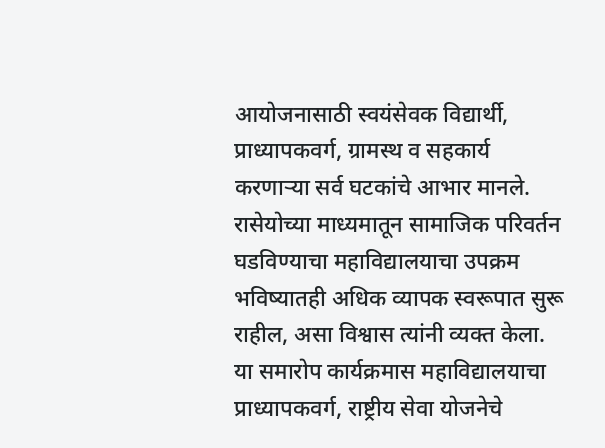आयोजनासाठी स्वयंसेवक विद्यार्थी, प्राध्यापकवर्ग, ग्रामस्थ व सहकार्य करणाऱ्या सर्व घटकांचे आभार मानले. रासेयोच्या माध्यमातून सामाजिक परिवर्तन घडविण्याचा महाविद्यालयाचा उपक्रम भविष्यातही अधिक व्यापक स्वरूपात सुरू राहील, असा विश्वास त्यांनी व्यक्त केला.
या समारोप कार्यक्रमास महाविद्यालयाचा प्राध्यापकवर्ग, राष्ट्रीय सेवा योजनेचे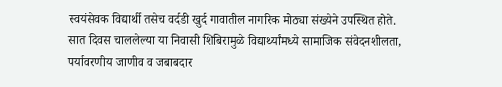स्वयंसेवक विद्यार्थी तसेच वर्दडी खुर्द गावातील नागरिक मोठ्या संख्येने उपस्थित होते. सात दिवस चाललेल्या या निवासी शिबिरामुळे विद्यार्थ्यांमध्ये सामाजिक संवेदनशीलता, पर्यावरणीय जाणीव व जबाबदार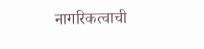नागरिकत्वाची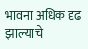भावना अधिक दृढ झाल्याचे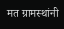मत ग्रामस्थांनी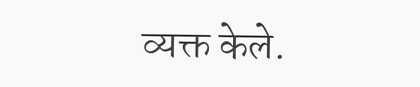व्यक्त केले.